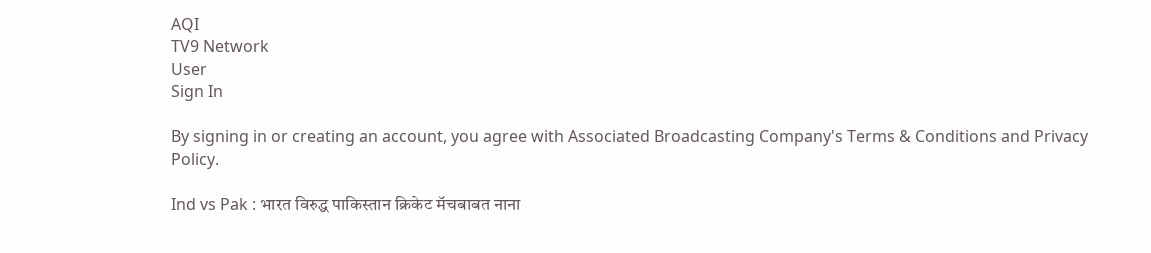AQI
TV9 Network
User
Sign In

By signing in or creating an account, you agree with Associated Broadcasting Company's Terms & Conditions and Privacy Policy.

Ind vs Pak : भारत विरुद्ध पाकिस्तान क्रिकेट मॅचबाबत नाना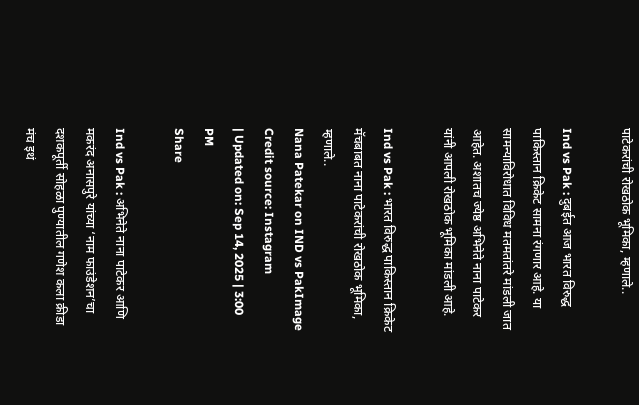पाटेकरांची रोखठोक भूमिका, म्हणाले..

Ind vs Pak : दुबईत आज भारत विरुद्ध पाकिस्तान क्रिकेट सामना रंगणार आहे. या सामन्याविरोधात विविध मतमतांतरे मांडली जात आहेत. अशातच ज्येष्ठ अभिनेते नाना पाटेकर यांनी आपली रोखठोक भूमिका मांडली आहे.

Ind vs Pak : भारत विरुद्ध पाकिस्तान क्रिकेट मॅचबाबत नाना पाटेकरांची रोखठोक भूमिका, म्हणाले..
Nana Patekar on IND vs PakImage Credit source: Instagram
| Updated on: Sep 14, 2025 | 3:00 PM
Share

Ind vs Pak : अभिनेते नाना पाटेकर आणि मकरंद अनासपुरे यांच्या ‘नाम फाउंडेशन’चा दशकपूर्ती सोहळा पुण्यातील गणेश कला क्रीडा मंच इथं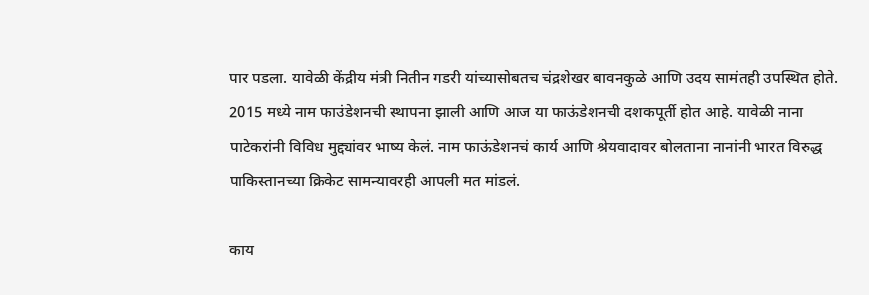पार पडला. यावेळी केंद्रीय मंत्री नितीन गडरी यांच्यासोबतच चंद्रशेखर बावनकुळे आणि उदय सामंतही उपस्थित होते. 2015 मध्ये नाम फाउंडेशनची स्थापना झाली आणि आज या फाऊंडेशनची दशकपूर्ती होत आहे. यावेळी नाना पाटेकरांनी विविध मुद्द्यांवर भाष्य केलं. नाम फाऊंडेशनचं कार्य आणि श्रेयवादावर बोलताना नानांनी भारत विरुद्ध पाकिस्तानच्या क्रिकेट सामन्यावरही आपली मत मांडलं.

काय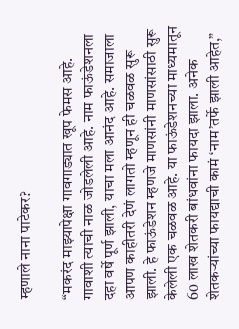म्हणाले नाना पाटेकर?

“मकरंद माझ्यापेक्षा गावगाड्यात खूप फेमस आहे. गावाशी त्याची नाळ जोडलेली आहे. नाम फाऊंडेशनला दहा वर्षे पूर्ण झाली, याचा मला आनंद आहे. समाजाला आपण काहीतरी देणं लागतो म्हणून ही चळवळ सुरू झाली. हे फाऊंडेशन म्हणजे माणसांनी माणसांसाठी सुरू केलेली एक चळवळ आहे. या फाऊंडेशनच्या माध्यमातून 60 लाख शेतकरी बांधवांना फायदा झाला. अनेक शेतकऱ्यांच्या फायद्याची कामं ‘नाम’तर्फे झाली आहेत,”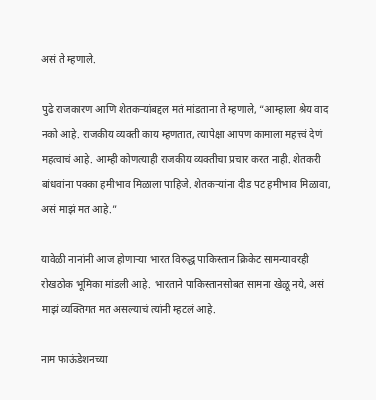असं ते म्हणाले.

पुढे राजकारण आणि शेतकऱ्यांबद्दल मतं मांडताना ते म्हणाले, “आम्हाला श्रेय वाद नको आहे. राजकीय व्यक्ती काय म्हणतात, त्यापेक्षा आपण कामाला महत्त्वं देणं महत्वाचं आहे. आम्ही कोणत्याही राजकीय व्यक्तीचा प्रचार करत नाही. शेतकरी बांधवांना पक्का हमीभाव मिळाला पाहिजे. शेतकऱ्यांना दीड पट हमीभाव मिळावा, असं माझं मत आहे.”

यावेळी नानांनी आज होणाऱ्या भारत विरुद्ध पाकिस्तान क्रिकेट सामन्यावरही रोखठोक भूमिका मांडली आहे. भारताने पाकिस्तानसोबत सामना खेळू नये, असं माझं व्यक्तिगत मत असल्याचं त्यांनी म्हटलं आहे.

नाम फाऊंडेशनच्या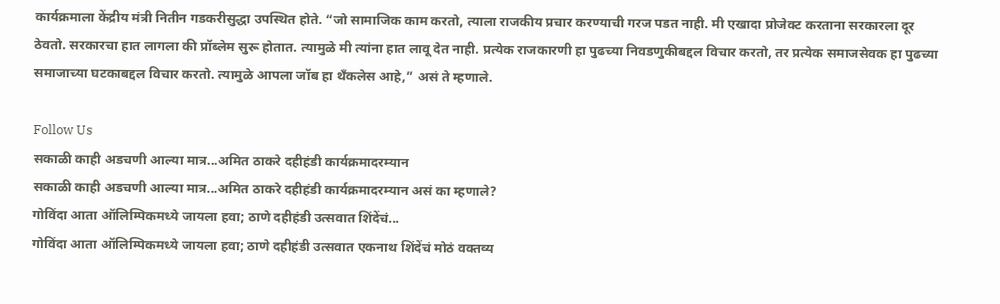कार्यक्रमाला केंद्रीय मंत्री नितीन गडकरीसुद्धा उपस्थित होते. “जो सामाजिक काम करतो, त्याला राजकीय प्रचार करण्याची गरज पडत नाही. मी एखादा प्रोजेक्ट करताना सरकारला दूर ठेवतो. सरकारचा हात लागला की प्रॉब्लेम सुरू होतात. त्यामुळे मी त्यांना हात लावू देत नाही. प्रत्येक राजकारणी हा पुढच्या निवडणुकीबद्दल विचार करतो, तर प्रत्येक समाजसेवक हा पुढच्या समाजाच्या घटकाबद्दल विचार करतो. त्यामुळे आपला जॉब हा थँकलेस आहे,” असं ते म्हणाले.

Follow Us
सकाळी काही अडचणी आल्या मात्र...अमित ठाकरे दहीहंडी कार्यक्रमादरम्यान
सकाळी काही अडचणी आल्या मात्र...अमित ठाकरे दहीहंडी कार्यक्रमादरम्यान असं का म्हणाले?
गोविंदा आता ऑलिम्पिकमध्ये जायला हवा; ठाणे दहीहंडी उत्सवात शिंदेंचं...
गोविंदा आता ऑलिम्पिकमध्ये जायला हवा; ठाणे दहीहंडी उत्सवात एकनाथ शिंदेंचं मोठं वक्तव्य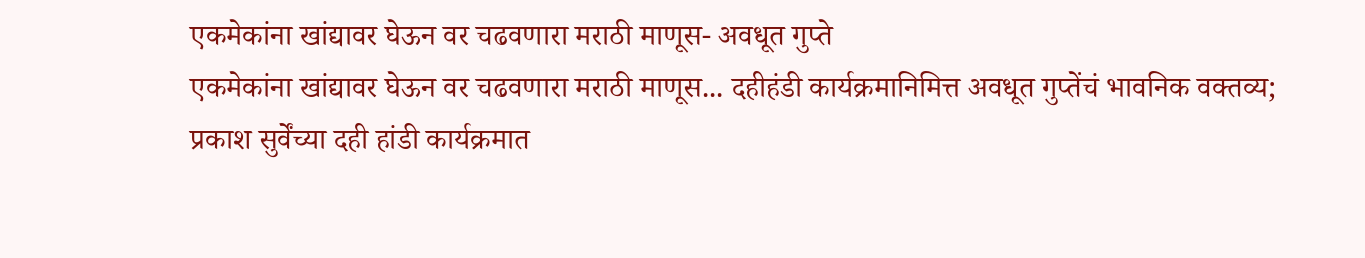एकमेकांना खांद्यावर घेऊन वर चढवणारा मराठी माणूस- अवधूत गुप्ते
एकमेकांना खांद्यावर घेऊन वर चढवणारा मराठी माणूस... दहीहंडी कार्यक्रमानिमित्त अवधूत गुप्तेंचं भावनिक वक्तव्य;
प्रकाश सुर्वेंच्या दही हांडी कार्यक्रमात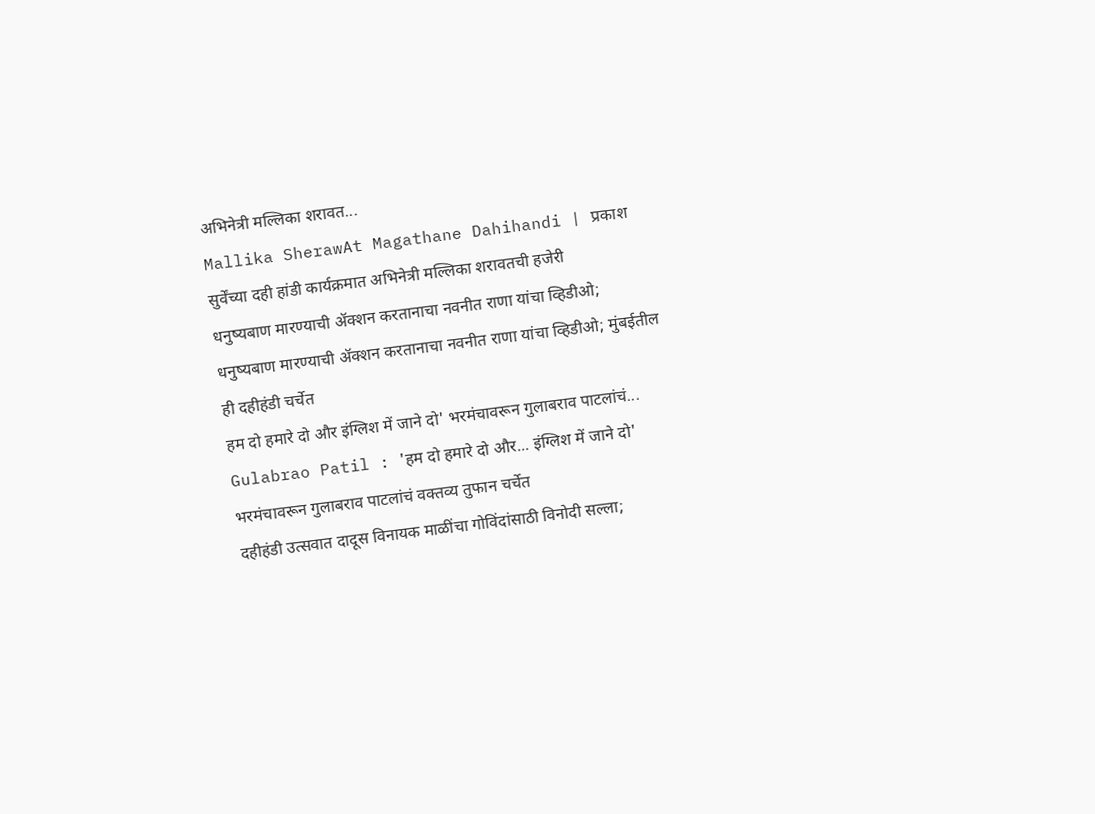अभिनेत्री मल्लिका शरावत...
Mallika SherawAt Magathane Dahihandi | प्रकाश सुर्वेंच्या दही हांडी कार्यक्रमात अभिनेत्री मल्लिका शरावतची हजेरी
धनुष्यबाण मारण्याची ॲक्शन करतानाचा नवनीत राणा यांचा व्हिडीओ;
धनुष्यबाण मारण्याची ॲक्शन करतानाचा नवनीत राणा यांचा व्हिडीओ; मुंबईतील ही दहीहंडी चर्चेत
हम दो हमारे दो और इंग्लिश में जाने दो' भरमंचावरून गुलाबराव पाटलांचं...
Gulabrao Patil : 'हम दो हमारे दो और... इंग्लिश में जाने दो' भरमंचावरून गुलाबराव पाटलांचं वक्तव्य तुफान चर्चेत
दहीहंडी उत्सवात दादूस विनायक माळींचा गोविंदांसाठी विनोदी सल्ला;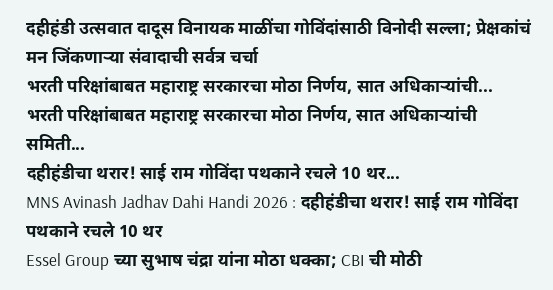दहीहंडी उत्सवात दादूस विनायक माळींचा गोविंदांसाठी विनोदी सल्ला; प्रेक्षकांचं मन जिंकणाऱ्या संवादाची सर्वत्र चर्चा
भरती परिक्षांबाबत महाराष्ट्र सरकारचा मोठा निर्णय, सात अधिकाऱ्यांची...
भरती परिक्षांबाबत महाराष्ट्र सरकारचा मोठा निर्णय, सात अधिकाऱ्यांची समिती...
दहीहंडीचा थरार! साई राम गोविंदा पथकाने रचले 10 थर...
MNS Avinash Jadhav Dahi Handi 2026 : दहीहंडीचा थरार! साई राम गोविंदा पथकाने रचले 10 थर
Essel Group च्या सुभाष चंद्रा यांना मोठा धक्का; CBI ची मोठी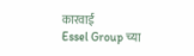कारवाई
Essel Group च्या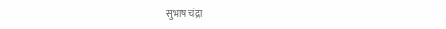सुभाष चंद्रा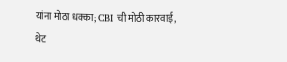यांना मोठा धक्का; CBI ची मोठी कारवाई, थेट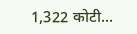1,322 कोटी...